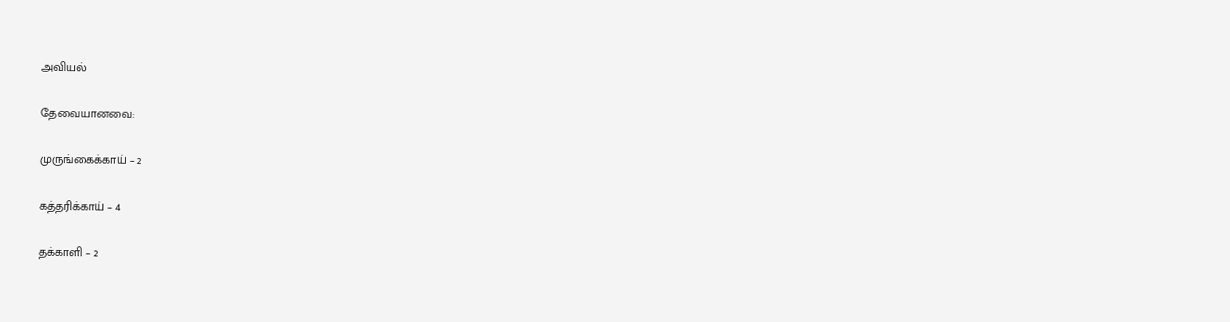அவியல்

தேவையானவை:

முருங்கைக்காய் – 2

கத்தரிக்காய் – 4

தக்காளி – 2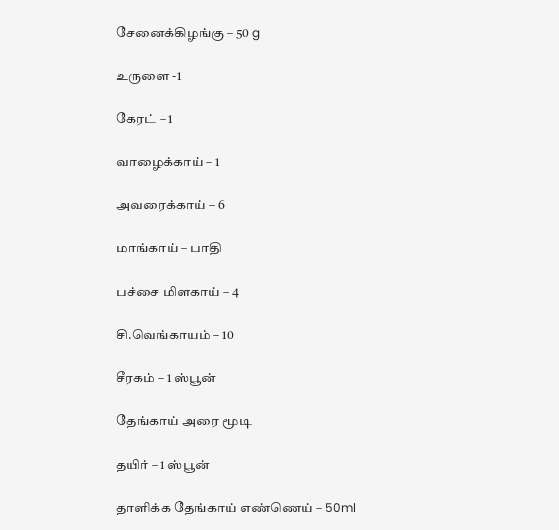சேனைக்கிழங்கு – 50 g

உருளை -1

கேரட் – 1

வாழைக்காய் – 1

அவரைக்காய் – 6

மாங்காய் – பாதி

பச்சை மிளகாய் – 4

சி.வெங்காயம் – 10

சீரகம் – 1 ஸ்பூன்

தேங்காய் அரை மூடி

தயிர் – 1 ஸ்பூன்

தாளிக்க தேங்காய் எண்ணெய் – 50ml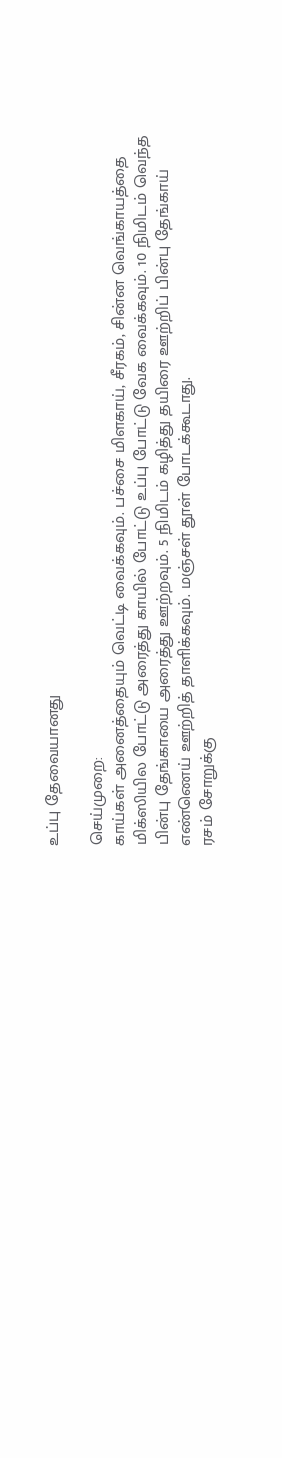உப்பு தேவையானது

செய்முறை:
காய்கள் அனைத்தையும் வெட்டி வைக்கவும். பச்சை மிளகாய், சீரகம், சின்ன வெங்காயத்தை மிக்ஸியில போட்டு அரைத்து காயில் போட்டு உப்பு போட்டு வேக வைக்கவும். 10 நிமிடம் வெந்த பின்பு தேங்காயை அரைத்து ஊற்றவும். 5 நிமிடம் கழித்து தயிரை ஊற்றிப் பின்பு தேங்காய் எண்ணெய் ஊற்றித் தாளிக்கவும். மஞ்சள் தூள் போடக்கூடாது.
ரசம் சோறுக்கு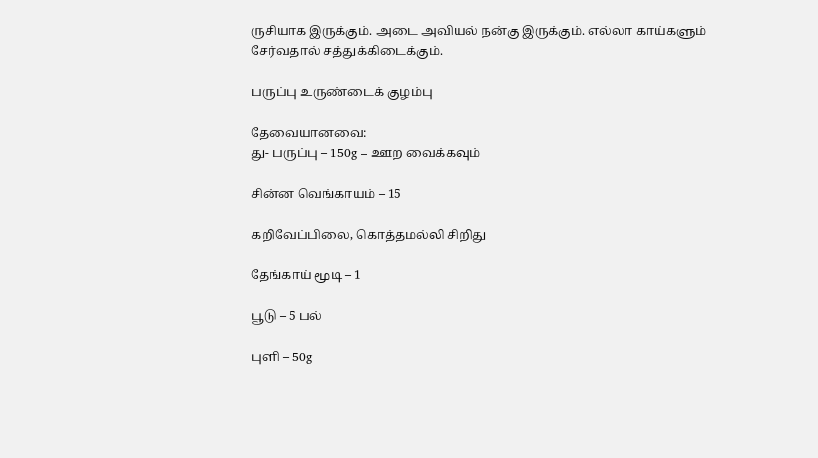ருசியாக இருக்கும். அடை அவியல் நன்கு இருக்கும். எல்லா காய்களும் சேர்வதால் சத்துக்கிடைக்கும்.

பருப்பு உருண்டைக் குழம்பு

தேவையானவை:
து- பருப்பு – 150g – ஊற வைக்கவும்

சின்ன வெங்காயம் – 15

கறிவேப்பிலை, கொத்தமல்லி சிறிது

தேங்காய் மூடி – 1

பூடு – 5 பல்

புளி – 50g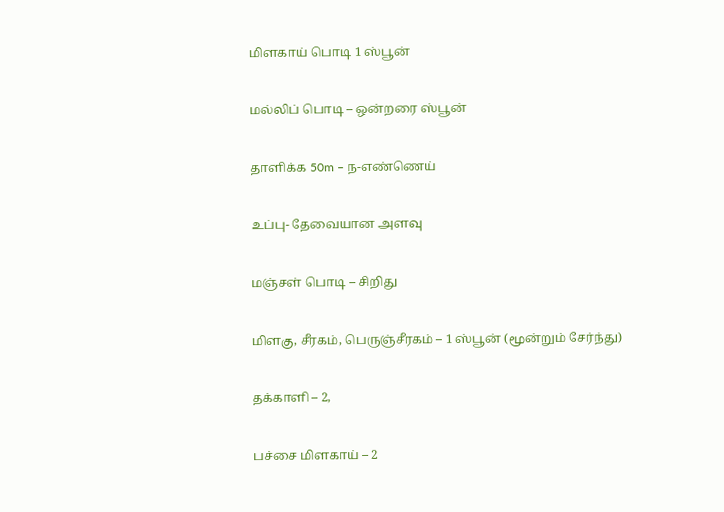மிளகாய் பொடி 1 ஸ்பூன்

மல்லிப் பொடி – ஒன்றரை ஸ்பூன்

தாளிக்க 50m – ந-எண்ணெய்

உப்பு- தேவையான அளவு

மஞ்சள் பொடி – சிறிது

மிளகு, சீரகம், பெருஞ்சீரகம் – 1 ஸ்பூன் (மூன்றும் சேர்ந்து)

தக்காளி – 2,

பச்சை மிளகாய் – 2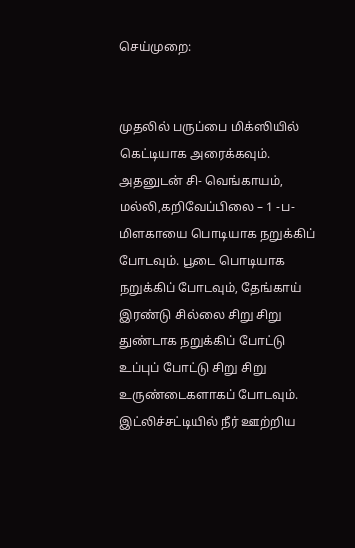செய்முறை:


முதலில் பருப்பை மிக்ஸியில் கெட்டியாக அரைக்கவும். அதனுடன் சி- வெங்காயம், மல்லி,கறிவேப்பிலை – 1 -ப- மிளகாயை பொடியாக நறுக்கிப் போடவும். பூடை பொடியாக நறுக்கிப் போடவும், தேங்காய் இரண்டு சில்லை சிறு சிறு துண்டாக நறுக்கிப் போட்டு உப்புப் போட்டு சிறு சிறு உருண்டைகளாகப் போடவும். இட்லிச்சட்டியில் நீர் ஊற்றிய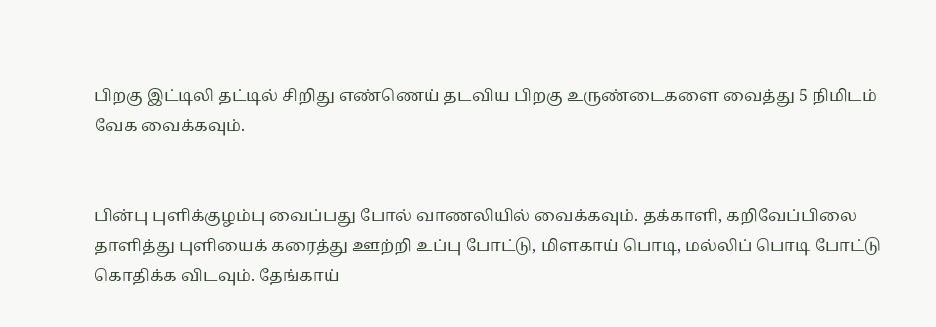பிறகு இட்டிலி தட்டில் சிறிது எண்ணெய் தடவிய பிறகு உருண்டைகளை வைத்து 5 நிமிடம் வேக வைக்கவும்.


பின்பு புளிக்குழம்பு வைப்பது போல் வாணலியில் வைக்கவும். தக்காளி, கறிவேப்பிலை தாளித்து புளியைக் கரைத்து ஊற்றி உப்பு போட்டு, மிளகாய் பொடி, மல்லிப் பொடி போட்டு கொதிக்க விடவும். தேங்காய்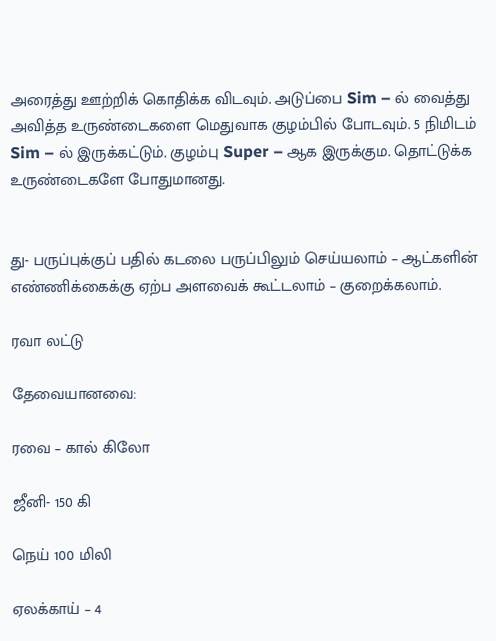அரைத்து ஊற்றிக் கொதிக்க விடவும். அடுப்பை Sim – ல் வைத்து அவித்த உருண்டைகளை மெதுவாக குழம்பில் போடவும். 5 நிமிடம் Sim – ல் இருக்கட்டும். குழம்பு Super – ஆக இருக்கும. தொட்டுக்க உருண்டைகளே போதுமானது.


து- பருப்புக்குப் பதில் கடலை பருப்பிலும் செய்யலாம் – ஆட்களின் எண்ணிக்கைக்கு ஏற்ப அளவைக் கூட்டலாம் – குறைக்கலாம்.

ரவா லட்டு

தேவையானவை:

ரவை – கால் கிலோ

ஜீனி- 150 கி

நெய் 100 மிலி

ஏலக்காய் – 4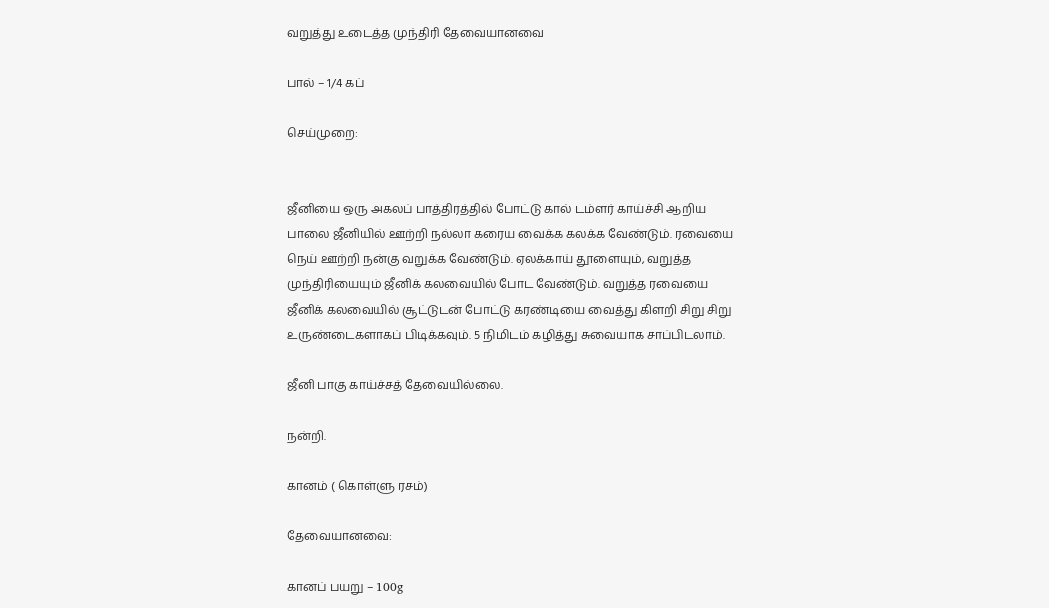வறுத்து உடைத்த முந்திரி தேவையானவை

பால் – 1/4 கப்

செய்முறை:


ஜீனியை ஒரு அகலப் பாத்திரத்தில் போட்டு கால் டம்ளர் காய்ச்சி ஆறிய பாலை ஜீனியில் ஊற்றி நல்லா கரைய வைக்க கலக்க வேண்டும். ரவையை நெய் ஊற்றி நன்கு வறுக்க வேண்டும். ஏலக்காய் தூளையும், வறுத்த முந்திரியையும் ஜீனிக் கலவையில் போட வேண்டும். வறுத்த ரவையை ஜீனிக் கலவையில் சூட்டுடன் போட்டு கரண்டியை வைத்து கிளறி சிறு சிறு உருண்டைகளாகப் பிடிக்கவும். 5 நிமிடம் கழித்து சுவையாக சாப்பிடலாம்.

ஜீனி பாகு காய்ச்சத் தேவையில்லை.

நன்றி.

கானம் ( கொள்ளு ரசம்)

தேவையானவை:

கானப் பயறு – 100g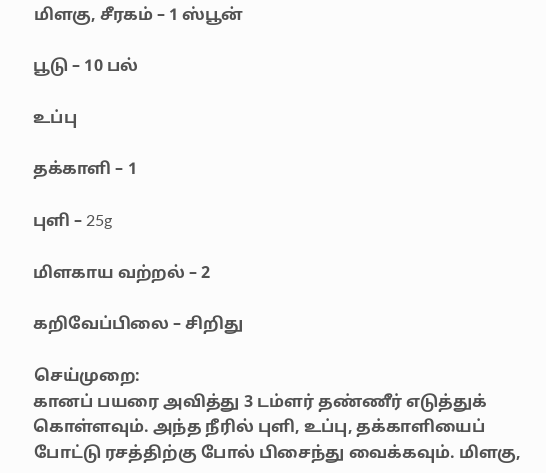மிளகு, சீரகம் – 1 ஸ்பூன்

பூடு – 10 பல்

உப்பு

தக்காளி – 1

புளி – 25g

மிளகாய வற்றல் – 2

கறிவேப்பிலை – சிறிது

செய்முறை:
கானப் பயரை அவித்து 3 டம்ளர் தண்ணீர் எடுத்துக் கொள்ளவும். அந்த நீரில் புளி, உப்பு, தக்காளியைப் போட்டு ரசத்திற்கு போல் பிசைந்து வைக்கவும். மிளகு,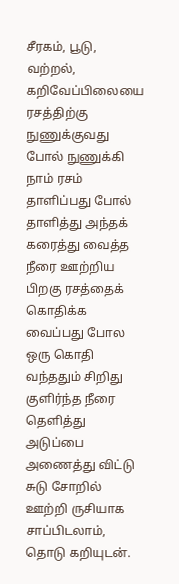சீரகம், பூடு, வற்றல், கறிவேப்பிலையை ரசத்திற்கு நுணுக்குவது போல் நுணுக்கி நாம் ரசம் தாளிப்பது போல் தாளித்து அந்தக் கரைத்து வைத்த நீரை ஊற்றிய பிறகு ரசத்தைக் கொதிக்க வைப்பது போல ஒரு கொதி வந்ததும் சிறிது குளிர்ந்த நீரை தெளித்து அடுப்பை அணைத்து விட்டு சுடு சோறில் ஊற்றி ருசியாக சாப்பிடலாம், தொடு கறியுடன்.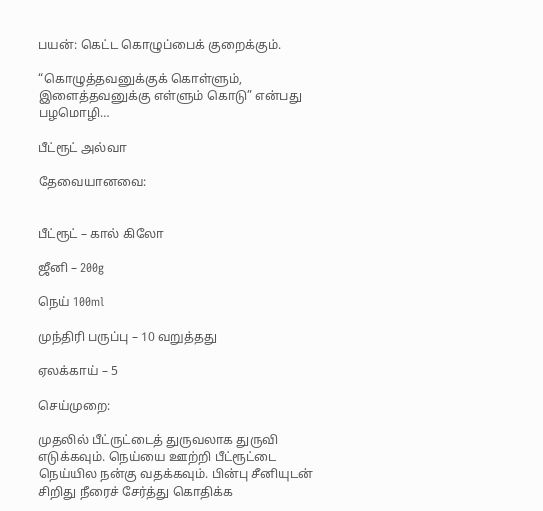பயன்: கெட்ட கொழுப்பைக் குறைக்கும்.

“கொழுத்தவனுக்குக் கொள்ளும், இளைத்தவனுக்கு எள்ளும் கொடு” என்பது பழமொழி…

பீட்ரூட் அல்வா

தேவையானவை:


பீட்ரூட் – கால் கிலோ

ஜீனி – 200g

நெய் 100ml

முந்திரி பருப்பு – 10 வறுத்தது

ஏலக்காய் – 5

செய்முறை:

முதலில் பீட்ருட்டைத் துருவலாக துருவி எடுக்கவும். நெய்யை ஊற்றி பீட்ரூட்டை நெய்யில நன்கு வதக்கவும். பின்பு சீனியுடன் சிறிது நீரைச் சேர்த்து கொதிக்க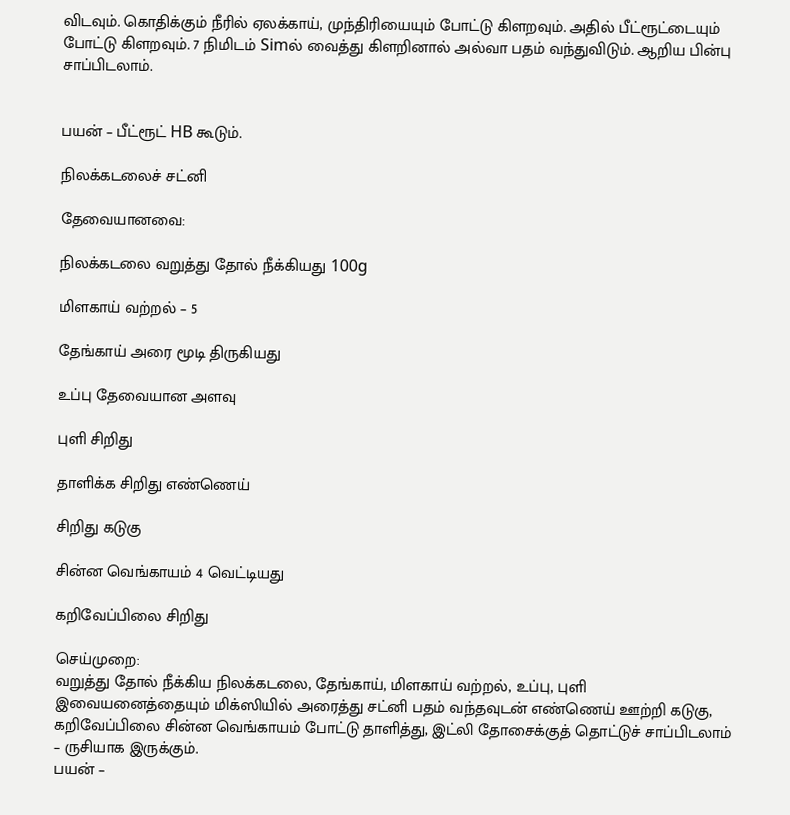விடவும். கொதிக்கும் நீரில் ஏலக்காய், முந்திரியையும் போட்டு கிளறவும். அதில் பீட்ரூட்டையும் போட்டு கிளறவும். 7 நிமிடம் Simல் வைத்து கிளறினால் அல்வா பதம் வந்துவிடும். ஆறிய பின்பு சாப்பிடலாம்.


பயன் – பீட்ரூட் HB கூடும்.

நிலக்கடலைச் சட்னி

தேவையானவை:

நிலக்கடலை வறுத்து தோல் நீக்கியது 100g

மிளகாய் வற்றல் – 5

தேங்காய் அரை மூடி திருகியது

உப்பு தேவையான அளவு

புளி சிறிது

தாளிக்க சிறிது எண்ணெய்

சிறிது கடுகு

சின்ன வெங்காயம் 4 வெட்டியது

கறிவேப்பிலை சிறிது

செய்முறை:
வறுத்து தோல் நீக்கிய நிலக்கடலை, தேங்காய், மிளகாய் வற்றல், உப்பு, புளி இவையனைத்தையும் மிக்ஸியில் அரைத்து சட்னி பதம் வந்தவுடன் எண்ணெய் ஊற்றி கடுகு, கறிவேப்பிலை சின்ன வெங்காயம் போட்டு தாளித்து, இட்லி தோசைக்குத் தொட்டுச் சாப்பிடலாம் – ருசியாக இருக்கும்.
பயன் –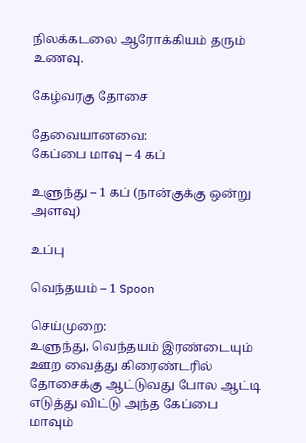நிலக்கடலை ஆரோக்கியம் தரும் உணவு.

கேழ்வரகு தோசை

தேவையானவை:
கேப்பை மாவு – 4 கப்

உளுந்து – 1 கப் (நான்குக்கு ஒன்று அளவு)

உப்பு

வெந்தயம் – 1 Spoon

செய்முறை:
உளுந்து, வெந்தயம் இரண்டையும் ஊற வைத்து கிரைண்டரில் தோசைக்கு ஆட்டுவது போல ஆட்டி எடுத்து விட்டு அந்த கேப்பை மாவும்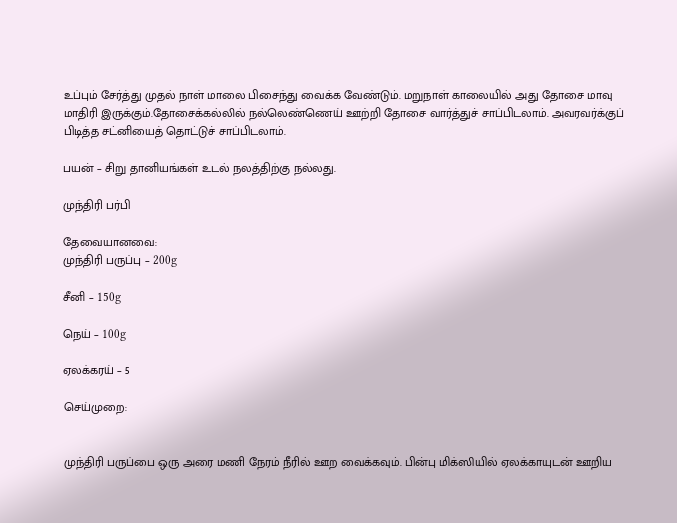உப்பும் சேர்த்து முதல் நாள் மாலை பிசைந்து வைக்க வேண்டும். மறுநாள் காலையில் அது தோசை மாவு மாதிரி இருக்கும்.தோசைக்கல்லில் நல்லெண்ணெய் ஊற்றி தோசை வார்த்துச் சாப்பிடலாம். அவரவர்க்குப் பிடித்த சட்னியைத் தொட்டுச் சாப்பிடலாம்.

பயன் – சிறு தானியங்கள் உடல் நலத்திற்கு நல்லது.

முந்திரி பர்பி

தேவையானவை:
முந்திரி பருப்பு – 200g

சீனி – 150g

நெய் – 100g

ஏலக்கரய் – 5

செய்முறை:


முந்திரி பருப்பை ஒரு அரை மணி நேரம் நீரில் ஊற வைக்கவும். பின்பு மிக்ஸியில் ஏலக்காயுடன் ஊறிய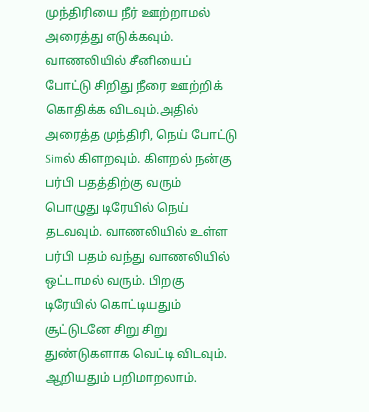முந்திரியை நீர் ஊற்றாமல் அரைத்து எடுக்கவும். வாணலியில் சீனியைப் போட்டு சிறிது நீரை ஊற்றிக் கொதிக்க விடவும்.அதில் அரைத்த முந்திரி, நெய் போட்டு Simல் கிளறவும். கிளறல் நன்கு பர்பி பதத்திற்கு வரும் பொழுது டிரேயில் நெய் தடவவும். வாணலியில் உள்ள பர்பி பதம் வந்து வாணலியில் ஒட்டாமல் வரும். பிறகு டிரேயில் கொட்டியதும் சூட்டுடனே சிறு சிறு துண்டுகளாக வெட்டி விடவும். ஆறியதும் பறிமாறலாம்.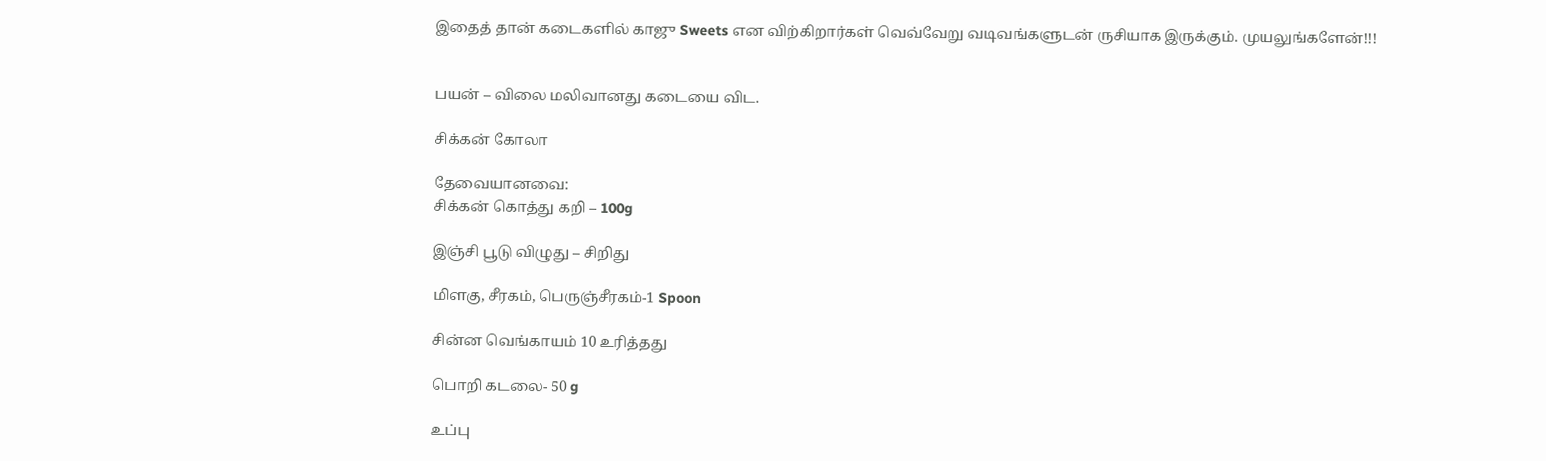இதைத் தான் கடைகளில் காஜு Sweets என விற்கிறார்கள் வெவ்வேறு வடிவங்களுடன் ருசியாக இருக்கும். முயலுங்களேன்!!!


பயன் – விலை மலிவானது கடையை விட.

சிக்கன் கோலா

தேவையானவை:
சிக்கன் கொத்து கறி – 100g

இஞ்சி பூடு விழுது – சிறிது

மிளகு, சீரகம், பெருஞ்சீரகம்-1 Spoon

சின்ன வெங்காயம் 10 உரித்தது

பொறி கடலை- 50 g

உப்பு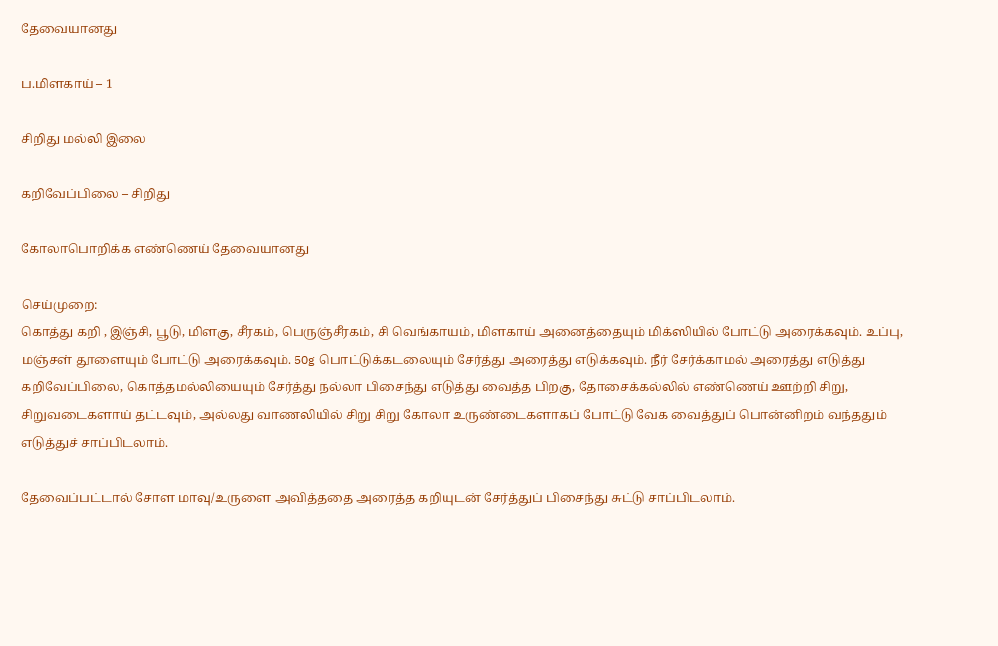தேவையானது

ப.மிளகாய் – 1

சிறிது மல்லி இலை

கறிவேப்பிலை – சிறிது

கோலாபொறிக்க எண்ணெய் தேவையானது

செய்முறை:
கொத்து கறி , இஞ்சி, பூடு, மிளகு, சீரகம், பெருஞ்சீரகம், சி வெங்காயம், மிளகாய் அனைத்தையும் மிக்ஸியில் போட்டு அரைக்கவும். உப்பு, மஞ்சள் தூளையும் போட்டு அரைக்கவும். 50g பொட்டுக்கடலையும் சேர்த்து அரைத்து எடுக்கவும். நீர் சேர்க்காமல் அரைத்து எடுத்து கறிவேப்பிலை, கொத்தமல்லியையும் சேர்த்து நல்லா பிசைந்து எடுத்து வைத்த பிறகு, தோசைக்கல்லில் எண்ணெய் ஊற்றி சிறு, சிறுவடைகளாய் தட்டவும், அல்லது வாணலியில் சிறு சிறு கோலா உருண்டைகளாகப் போட்டு வேக வைத்துப் பொன்னிறம் வந்ததும் எடுத்துச் சாப்பிடலாம்.

தேவைப்பட்டால் சோள மாவு/உருளை அவித்ததை அரைத்த கறியுடன் சேர்த்துப் பிசைந்து சுட்டு சாப்பிடலாம்.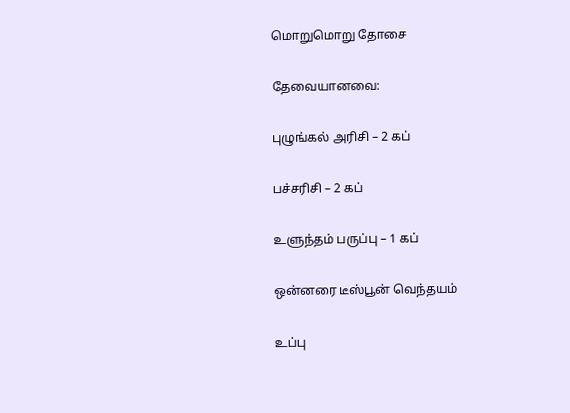மொறுமொறு தோசை

தேவையானவை:

புழுங்கல் அரிசி – 2 கப்

பச்சரிசி – 2 கப்

உளுந்தம் பருப்பு – 1 கப்

ஒன்னரை டீஸ்பூன் வெந்தயம்

உப்பு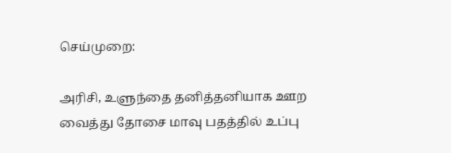செய்முறை:

அரிசி, உளுந்தை தனித்தனியாக ஊற வைத்து தோசை மாவு பதத்தில் உப்பு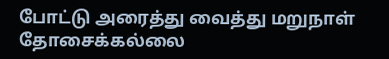போட்டு அரைத்து வைத்து மறுநாள் தோசைக்கல்லை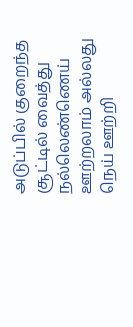அடுப்பில் குறைந்த சூட்டில் வைத்து நல்லெண்ணெய் ஊற்றலாம் அல்லது நெய் ஊற்றி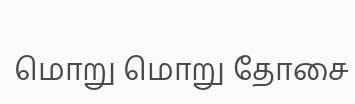மொறு மொறு தோசை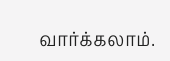வார்க்கலாம்.